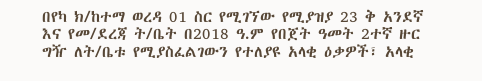በየካ ክ/ከተማ ወረዳ 01 ስር የሚገኘው የሚያዝያ 23 ቅ አንደኛ እና የመ/ደረጃ ት/ቤት በ2018 ዓ.ም የበጀት ዓመት 2ተኛ ዙር ግዥ ለት/ቤቱ የሚያስፈልገውን የተለያዩ አላቂ ዕቃዎች፣ አላቂ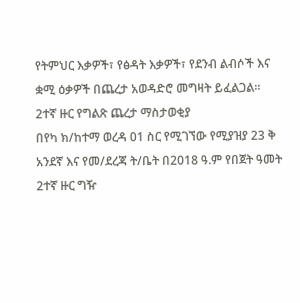የትምህር እቃዎች፣ የፅዳት እቃዎች፣ የደንብ ልብሶች እና ቋሚ ዕቃዎች በጨረታ አወዳድሮ መግዛት ይፈልጋል።
2ተኛ ዙር የግልጽ ጨረታ ማስታወቂያ
በየካ ክ/ከተማ ወረዳ 01 ስር የሚገኘው የሚያዝያ 23 ቅ አንደኛ እና የመ/ደረጃ ት/ቤት በ2018 ዓ.ም የበጀት ዓመት 2ተኛ ዙር ግዥ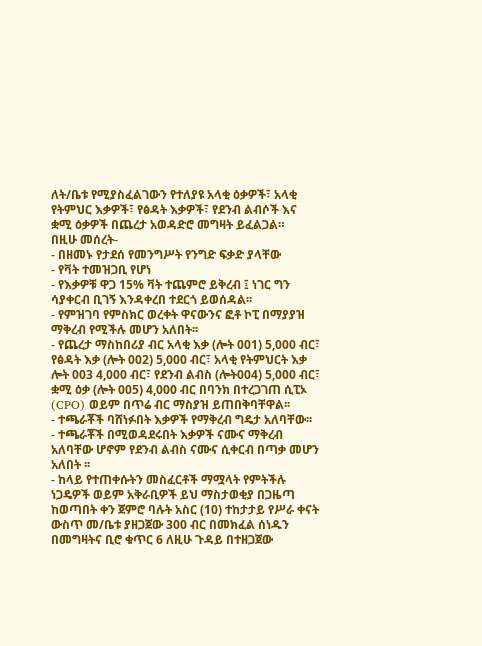ለት/ቤቱ የሚያስፈልገውን የተለያዩ አላቂ ዕቃዎች፣ አላቂ የትምህር እቃዎች፣ የፅዳት እቃዎች፣ የደንብ ልብሶች እና ቋሚ ዕቃዎች በጨረታ አወዳድሮ መግዛት ይፈልጋል።
በዚሁ መሰረት-
- በዘመኑ የታደሰ የመንግሥት የንግድ ፍቃድ ያላቸው
- የቫት ተመዝጋቢ የሆነ
- የእቃዎቹ ዋጋ 15% ቫት ተጨምሮ ይቅረብ ፤ ነገር ግን ሳያቀርብ ቢገኝ እንዳቀረበ ተደርጎ ይወሰዳል፡፡
- የምዝገባ የምስክር ወረቀት ዋናውንና ፎቶ ኮፒ በማያያዝ ማቅረብ የሚችሉ መሆን አለበት፡፡
- የጨረታ ማስከበሪያ ብር አላቂ እቃ (ሎት 001) 5,000 ብር፣ የፅዳት እቃ (ሎት 002) 5,000 ብር፣ አላቂ የትምህርት እቃ ሎት 003 4,000 ብር፣ የደንብ ልብስ (ሎት004) 5,000 ብር፣ ቋሚ ዕቃ (ሎት 005) 4,000 ብር በባንክ በተረጋገጠ ሲፒኦ (CPO) ወይም በጥሬ ብር ማስያዝ ይጠበቅባቸዋል፡፡
- ተጫራቾች ባሸነፉበት እቃዎች የማቅረብ ግዴታ አለባቸው፡፡
- ተጫራቾች በሚወዳደሩበት እቃዎች ናሙና ማቅረብ አለባቸው ሆኖም የደንብ ልብስ ናሙና ሲቀርብ በጣቃ መሆን አለበት ፡፡
- ከላይ የተጠቀሱትን መስፈርቶች ማሟላት የምትችሉ ነጋዴዎች ወይም አቅራቢዎች ይህ ማስታወቂያ በጋዜጣ ከወጣበት ቀን ጀምሮ ባሉት አስር (10) ተከታታይ የሥራ ቀናት ውስጥ መ/ቤቱ ያዘጋጀው 300 ብር በመክፈል ሰነዱን በመግዛትና ቢሮ ቁጥር 6 ለዚሁ ጉዳይ በተዘጋጀው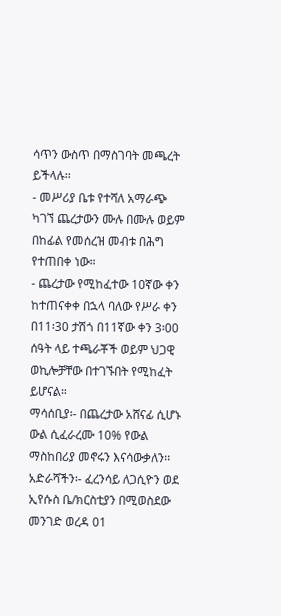ሳጥን ውስጥ በማስገባት መጫረት ይችላሉ፡፡
- መሥሪያ ቤቱ የተሻለ አማራጭ ካገኘ ጨረታውን ሙሉ በሙሉ ወይም በከፊል የመሰረዝ መብቱ በሕግ የተጠበቀ ነው።
- ጨረታው የሚከፈተው 10ኛው ቀን ከተጠናቀቀ በኋላ ባለው የሥራ ቀን በ11፡30 ታሽጎ በ11ኛው ቀን 3፡00 ሰዓት ላይ ተጫራቾች ወይም ህጋዊ ወኪሎቻቸው በተገኙበት የሚከፈት ይሆናል።
ማሳሰቢያ፡- በጨረታው አሸናፊ ሲሆኑ ውል ሲፈራረሙ 10% የውል ማስከበሪያ መኖሩን እናሳውቃለን፡፡
አድራሻችን፡- ፈረንሳይ ለጋሲዮን ወደ ኢየሱስ ቤ/ክርስቲያን በሚወስደው መንገድ ወረዳ 01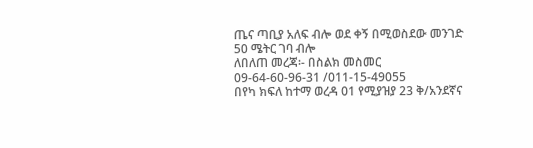ጤና ጣቢያ አለፍ ብሎ ወደ ቀኝ በሚወስደው መንገድ 50 ሜትር ገባ ብሎ
ለበለጠ መረጃ፡- በስልክ መስመር 09-64-60-96-31 /011-15-49055
በየካ ክፍለ ከተማ ወረዳ 01 የሚያዝያ 23 ቅ/አንደኛና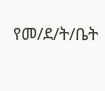የመ/ደ/ት/ቤት